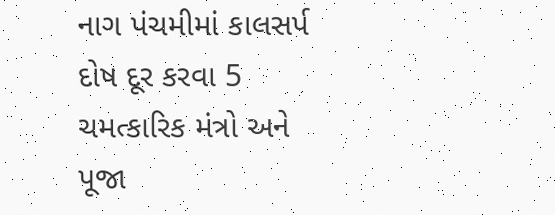નાગ પંચમીમાં કાલસર્પ દોષ દૂર કરવા 5 ચમત્કારિક મંત્રો અને પૂજા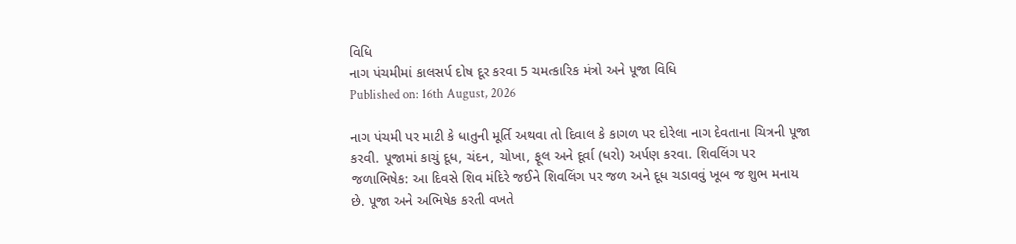વિધિ
નાગ પંચમીમાં કાલસર્પ દોષ દૂર કરવા 5 ચમત્કારિક મંત્રો અને પૂજા વિધિ
Published on: 16th August, 2026

નાગ પંચમી પર માટી કે ધાતુની મૂર્તિ અથવા તો દિવાલ કે કાગળ પર દોરેલા નાગ દેવતાના ચિત્રની પૂજા કરવી. પૂજામાં કાચું દૂધ, ચંદન, ચોખા, ફૂલ અને દૂર્વા (ધરો) અર્પણ કરવા. શિવલિંગ પર જળાભિષેક: આ દિવસે શિવ મંદિરે જઈને શિવલિંગ પર જળ અને દૂધ ચડાવવું ખૂબ જ શુભ મનાય છે. પૂજા અને અભિષેક કરતી વખતે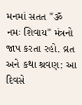મનમાં સતત "ૐ નમઃ શિવાય" મંત્રનો જાપ કરતા રહો. વ્રત અને કથા શ્રવણ: આ દિવસે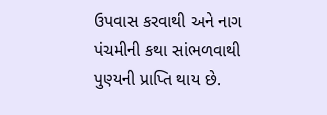ઉપવાસ કરવાથી અને નાગ પંચમીની કથા સાંભળવાથી પુણ્યની પ્રાપ્તિ થાય છે.